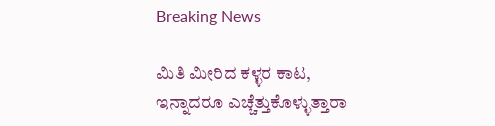Breaking News

ಮಿತಿ ಮೀರಿದ ಕಳ್ಳರ ಕಾಟ, ಇನ್ನಾದರೂ ಎಚ್ಚೆತ್ತುಕೊಳ್ಳುತ್ತಾರಾ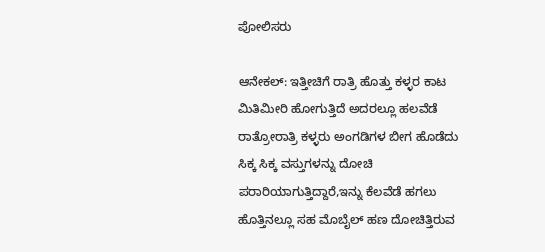ಪೋಲಿಸರು

ಆನೇಕಲ್: ಇತ್ತೀಚಿಗೆ ರಾತ್ರಿ ಹೊತ್ತು ಕಳ್ಳರ ಕಾಟ ಮಿತಿ‌ಮೀರಿ ಹೋಗುತ್ತಿದೆ ಅದರಲ್ಲೂ ಹಲವೆಡೆ ರಾತ್ರೋರಾತ್ರಿ ಕಳ್ಳರು ಅಂಗಡಿಗಳ ಬೀಗ ಹೊಡೆದು ಸಿಕ್ಕ ಸಿಕ್ಕ ವಸ್ತುಗಳನ್ನು ದೋಚಿ ಪರಾರಿಯಾಗುತ್ತಿದ್ದಾರೆ,ಇನ್ನು ಕೆಲವೆಡೆ ಹಗಲು ಹೊತ್ತಿನಲ್ಲೂ ಸಹ ಮೊಬೈಲ್ ಹಣ ದೋಚಿತ್ತಿರುವ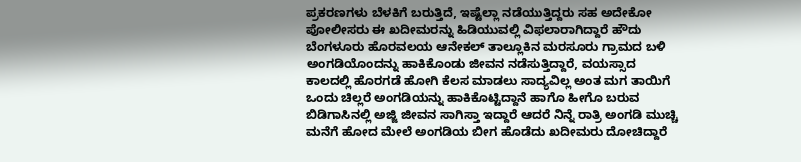ಪ್ರಕರಣಗಳು ಬೆಳಕಿಗೆ ಬರುತ್ತಿದೆ, ಇಷ್ಟೆಲ್ಲಾ ನಡೆಯುತ್ತಿದ್ದರು ಸಹ ಅದೇಕೋ ಪೋಲೀಸರು ಈ ಖದೀಮರನ್ನು ಹಿಡಿಯುವಲ್ಲಿ ವಿಫಲಾರಾಗಿದ್ದಾರೆ ‌ಹೌದು‌ ಬೆಂಗಳೂರು ಹೊರವಲಯ ಆನೇಕಲ್ ತಾಲ್ಲೂಕಿನ ಮರಸೂರು ಗ್ರಾಮದ ಬಳಿ ಅಂಗಡಿಯೊಂದನ್ನು ಹಾಕಿಕೊಂಡು ಜೀವನ ನಡೆಸುತ್ತಿದ್ದಾರೆ, ವಯಸ್ಸಾದ ಕಾಲದಲ್ಲಿ ಹೊರಗಡೆ ಹೋಗಿ ಕೆಲಸ ಮಾಡಲು ಸಾದ್ಯವಿಲ್ಲ ಅಂತ ಮಗ ತಾಯಿಗೆ ಒಂದು ಚಿಲ್ಲರೆ ಅಂಗಡಿಯನ್ನು ಹಾಕಿಕೊಟ್ಟಿದ್ದಾನೆ ಹಾಗೊ ಹೀಗೊ ಬರುವ ಬಿಡಿಗಾಸಿನಲ್ಲಿ ಅಜ್ಜಿ ಜೀವನ ಸಾಗಿಸ್ತಾ ಇದ್ದಾರೆ ಆದರೆ ನಿನ್ನೆ ರಾತ್ರಿ ಅಂಗಡಿ ಮುಚ್ಚಿ ಮನೆಗೆ ಹೋದ ಮೇಲೆ ಅಂಗಡಿಯ ಬೀಗ ಹೊಡೆದು ಖದೀಮರು ದೋಚಿದ್ದಾರೆ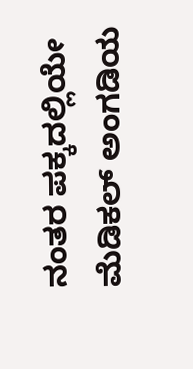ನಂತರ ಪಕ್ಕದಲ್ಲಿಯೇ ಮೆಡಿಕಲ್ ಅಂಗಡಿಯ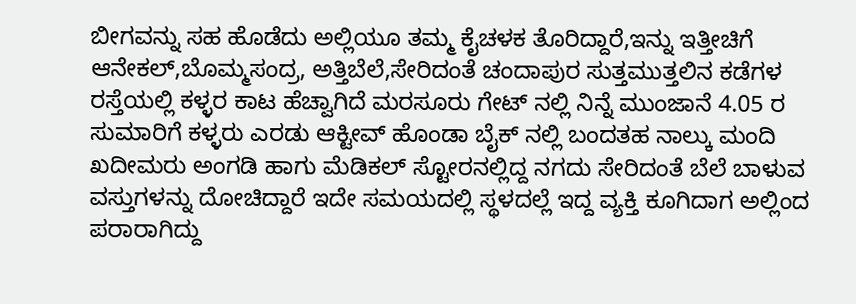ಬೀಗವನ್ನು ಸಹ ಹೊಡೆದು ಅಲ್ಲಿಯೂ ತಮ್ಮ ಕೈಚಳಕ ತೊರಿದ್ದಾರೆ,ಇನ್ನು ಇತ್ತೀಚಿಗೆ ಆನೇಕಲ್,ಬೊಮ್ಮಸಂದ್ರ, ಅತ್ತಿಬೆಲೆ,ಸೇರಿದಂತೆ ಚಂದಾಪುರ ಸುತ್ತಮುತ್ತಲಿನ ಕಡೆಗಳ ರಸ್ತೆಯಲ್ಲಿ ಕಳ್ಳರ ಕಾಟ ಹೆಚ್ವಾಗಿದೆ ಮರಸೂರು ಗೇಟ್ ನಲ್ಲಿ ನಿನ್ನೆ ಮುಂಜಾನೆ 4.05 ರ ಸುಮಾರಿಗೆ ಕಳ್ಳರು ಎರಡು‌ ಆಕ್ಟೀವ್ ಹೊಂಡಾ ಬೈಕ್ ನಲ್ಲಿ ಬಂದತಹ ನಾಲ್ಕು ಮಂದಿ ಖದೀಮರು ಅಂಗಡಿ ಹಾಗು ಮೆಡಿಕಲ್ ಸ್ಟೋರನಲ್ಲಿದ್ದ ನಗದು ಸೇರಿದಂತೆ ಬೆಲೆ ಬಾಳುವ ವಸ್ತುಗಳನ್ನು ದೋಚಿದ್ದಾರೆ ಇದೇ ಸಮಯದಲ್ಲಿ ಸ್ಥಳದಲ್ಲೆ ಇದ್ದ ವ್ಯಕ್ತಿ ‌ಕೂಗಿದಾಗ ಅಲ್ಲಿಂದ ಪರಾರಾಗಿದ್ದು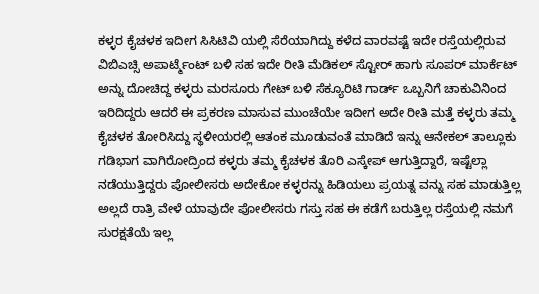ಕಳ್ಳರ ಕೈಚಳಕ ಇದೀಗ ಸಿಸಿ‌ಟಿವಿ ಯಲ್ಲಿ‌ ಸೆರೆಯಾಗಿದ್ದು‌ ಕಳೆದ ವಾರವಷ್ಟೆ ಇದೇ ರಸ್ತೆಯಲ್ಲಿರುವ ವಿಬಿಎಚ್ಸಿ ಅಪಾರ್ಟ್ಮೆಂಟ್ ಬಳಿ ಸಹ ಇದೇ ರೀತಿ ಮೆಡಿಕಲ್ ಸ್ಟೋರ್ ಹಾಗು ಸೂಪರ್ ಮಾರ್ಕೆಟ್ ಅನ್ನು ದೋಚಿದ್ದ ಕಳ್ಳರು ಮರಸೂರು ಗೇಟ್ ಬಳಿ ಸೆಕ್ಯೂರಿಟಿ ಗಾರ್ಡ್ ಒಬ್ಬನಿಗೆ ಚಾಕುವಿನಿಂದ ಇರಿದಿದ್ದರು ಆದರೆ ಈ ಪ್ರಕರಣ ಮಾಸುವ ಮುಂಚೆಯೇ ಇದೀಗ ಅದೇ ರೀತಿ ಮತ್ತೆ ಕಳ್ಳರು ತಮ್ಮ ಕೈಚಳಕ ತೋರಿಸಿದ್ದು ಸ್ಥಳೀಯರಲ್ಲಿ ಆತಂಕ ಮೂಡುವಂತೆ ಮಾಡಿದೆ ಇನ್ನು ಆನೇಕಲ್ ತಾಲ್ಲೂಕು ಗಡಿಭಾಗ ವಾಗಿರೋದ್ರಿಂದ ಕಳ್ಳರು ತಮ್ಮ ಕೈಚಳಕ ತೊರಿ ಎಸ್ಕೇಪ್ ಆಗುತ್ತಿದ್ದಾರೆ, ಇಷ್ಟೆಲ್ಲಾ ನಡೆಯುತ್ತಿದ್ದರು ಪೋಲೀಸರು ಅದೇಕೋ ಕಳ್ಳರನ್ನು ಹಿಡಿಯಲು ಪ್ರಯತ್ನ ವನ್ನು ಸಹ ಮಾಡುತ್ತಿಲ್ಲ ಅಲ್ಲದೆ ರಾತ್ರಿ ವೇಳೆ ಯಾವುದೇ ಪೋಲೀಸರು ಗಸ್ತು ಸಹ ಈ ಕಡೆಗೆ ಬರುತ್ತಿಲ್ಲ ರಸ್ತೆಯಲ್ಲಿ‌ ನಮಗೆ ಸುರಕ್ಷತೆಯೆ ಇಲ್ಲ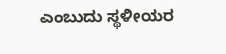ಎಂಬುದು ಸ್ಥಳೀಯರ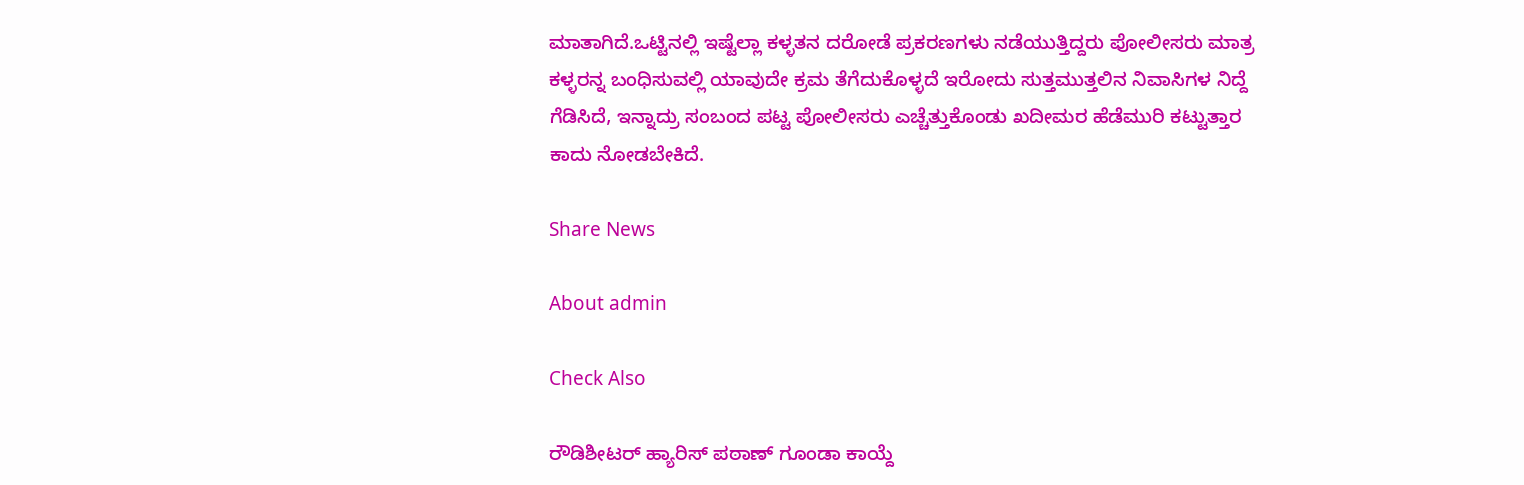ಮಾತಾಗಿದೆ.ಒಟ್ಟಿನಲ್ಲಿ ಇಷ್ಟೆಲ್ಲಾ ಕಳ್ಳತನ ದರೋಡೆ ಪ್ರಕರಣಗಳು ನಡೆಯುತ್ತಿದ್ದರು ಪೋಲೀಸರು ಮಾತ್ರ ಕಳ್ಳರನ್ನ ಬಂಧಿಸುವಲ್ಲಿ ಯಾವುದೇ ಕ್ರಮ ತೆಗೆದುಕೊಳ್ಳದೆ ಇರೋದು ಸುತ್ತಮುತ್ತಲಿನ ನಿವಾಸಿಗಳ ನಿದ್ದೆ ಗೆಡಿಸಿದೆ, ಇನ್ನಾದ್ರು ಸಂಬಂದ ಪಟ್ಟ ಪೋಲೀಸರು ಎಚ್ಚೆತ್ತುಕೊಂಡು ಖದೀಮರ ಹೆಡೆಮುರಿ‌ ಕಟ್ಟುತ್ತಾರ ಕಾದು ನೋಡಬೇಕಿದೆ.

Share News

About admin

Check Also

ರೌಡಿಶೀಟರ್ ಹ್ಯಾರಿಸ್ ಪಠಾಣ್ ಗೂಂಡಾ ಕಾಯ್ದೆ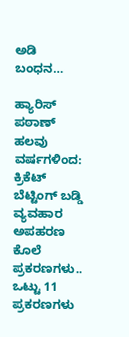ಅಡಿ ಬಂಧನ…

ಹ್ಯಾರಿಸ್ ಪಠಾಣ್ ಹಲವು ವರ್ಷಗಳಿಂದ: ಕ್ರಿಕೆಟ್ ಬೆಟ್ಟಿಂಗ್ ಬಡ್ಡಿ ವ್ಯವಹಾರ ಅಪಹರಣ ಕೊಲೆ ಪ್ರಕರಣಗಳು.. ಒಟ್ಟು 11 ಪ್ರಕರಣಗಳು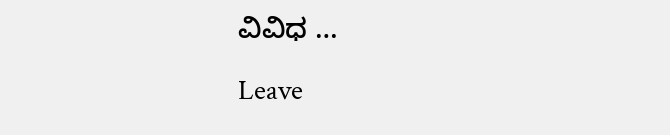ವಿವಿಧ …

Leave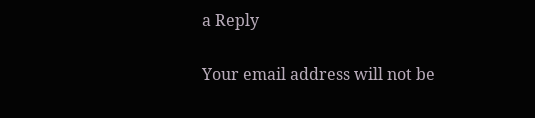a Reply

Your email address will not be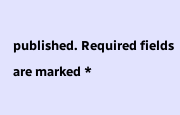published. Required fields are marked *